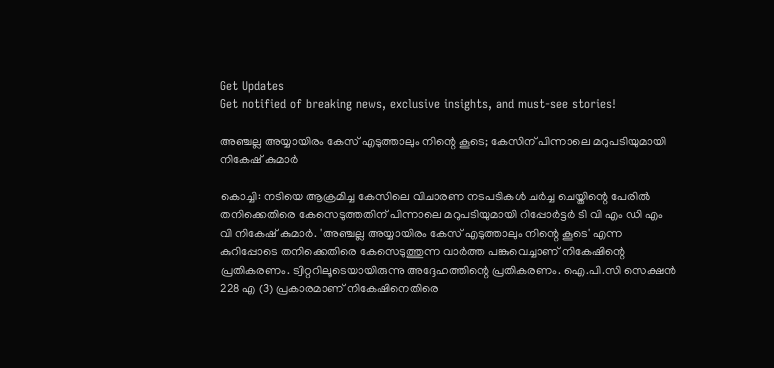Get Updates
Get notified of breaking news, exclusive insights, and must-see stories!

അഞ്ചല്ല അയ്യായിരം കേസ് എടുത്താലും നിന്റെ കൂടെ; കേസിന് പിന്നാലെ മറുപടിയുമായി നികേഷ് കുമാര്‍

കൊച്ചി: നടിയെ ആക്രമിച്ച കേസിലെ വിചാരണ നടപടികള്‍ ചര്‍ച്ച ചെയ്തിന്റെ പേരില്‍ തനിക്കെതിരെ കേസെടുത്തതിന് പിന്നാലെ മറുപടിയുമായി റിപ്പോര്‍ട്ടര്‍ ടി വി എം ഡി എം വി നികേഷ് കുമാര്‍. 'അഞ്ചല്ല അയ്യായിരം കേസ് എടുത്താലും നിന്റെ കൂടെ' എന്ന കുറിപ്പോടെ തനിക്കെതിരെ കേസെടുത്തുന്ന വാര്‍ത്ത പങ്കുവെച്ചാണ് നികേഷിന്റെ പ്രതികരണം. ട്വിറ്ററിലൂടെയായിരുന്നു അദ്ദേഹത്തിന്റെ പ്രതികരണം. ഐ.പി.സി സെക്ഷന്‍ 228 എ (3) പ്രകാരമാണ് നികേഷിനെതിരെ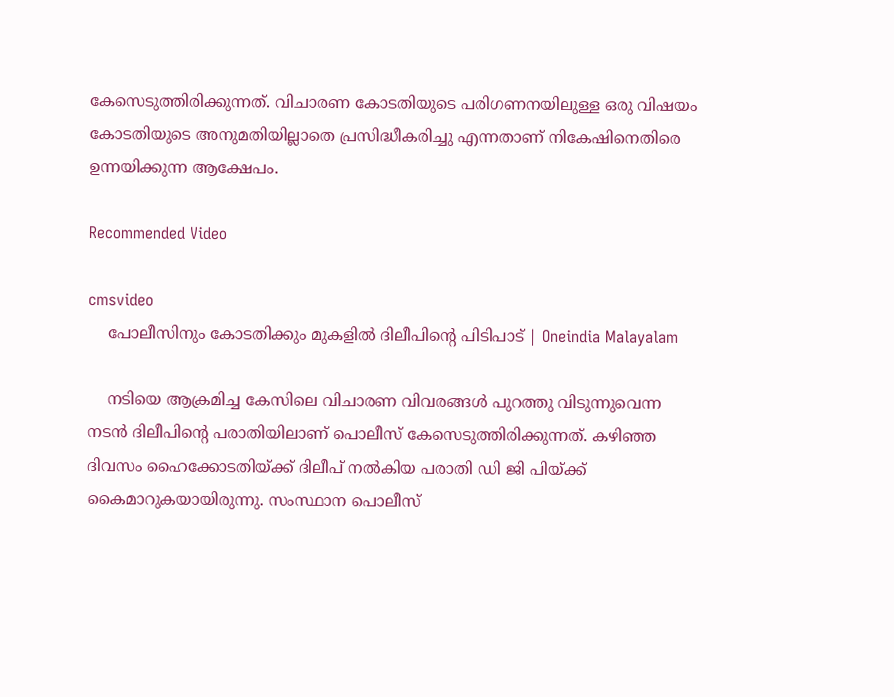കേസെടുത്തിരിക്കുന്നത്. വിചാരണ കോടതിയുടെ പരിഗണനയിലുള്ള ഒരു വിഷയം കോടതിയുടെ അനുമതിയില്ലാതെ പ്രസിദ്ധീകരിച്ചു എന്നതാണ് നികേഷിനെതിരെ ഉന്നയിക്കുന്ന ആക്ഷേപം.

Recommended Video

cmsvideo
    പോലീസിനും കോടതിക്കും മുകളില്‍ ദിലീപിന്റെ പിടിപാട് | Oneindia Malayalam

    നടിയെ ആക്രമിച്ച കേസിലെ വിചാരണ വിവരങ്ങള്‍ പുറത്തു വിടുന്നുവെന്ന നടന്‍ ദിലീപിന്റെ പരാതിയിലാണ് പൊലീസ് കേസെടുത്തിരിക്കുന്നത്. കഴിഞ്ഞ ദിവസം ഹൈക്കോടതിയ്ക്ക് ദിലീപ് നല്‍കിയ പരാതി ഡി ജി പിയ്ക്ക് കൈമാറുകയായിരുന്നു. സംസ്ഥാന പൊലീസ്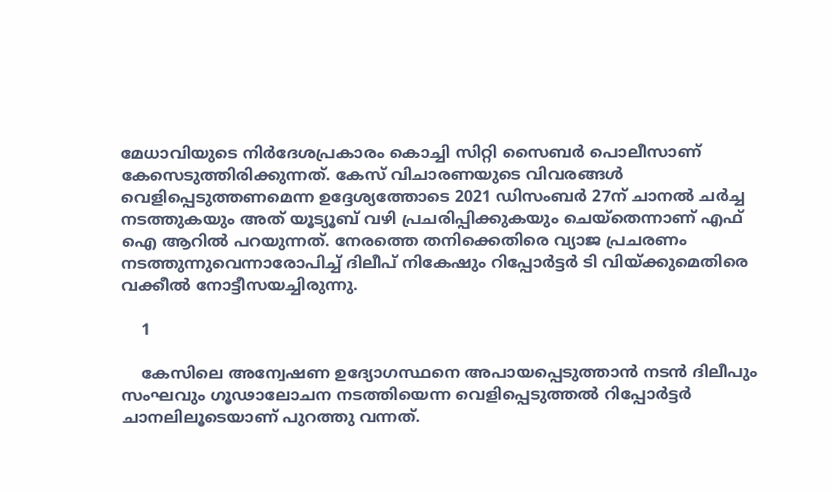മേധാവിയുടെ നിര്‍ദേശപ്രകാരം കൊച്ചി സിറ്റി സൈബര്‍ പൊലീസാണ് കേസെടുത്തിരിക്കുന്നത്. കേസ് വിചാരണയുടെ വിവരങ്ങള്‍ വെളിപ്പെടുത്തണമെന്ന ഉദ്ദേശ്യത്തോടെ 2021 ഡിസംബര്‍ 27ന് ചാനല്‍ ചര്‍ച്ച നടത്തുകയും അത് യൂട്യൂബ് വഴി പ്രചരിപ്പിക്കുകയും ചെയ്‌തെന്നാണ് എഫ് ഐ ആറില്‍ പറയുന്നത്. നേരത്തെ തനിക്കെതിരെ വ്യാജ പ്രചരണം നടത്തുന്നുവെന്നാരോപിച്ച് ദിലീപ് നികേഷും റിപ്പോര്‍ട്ടര്‍ ടി വിയ്ക്കുമെതിരെ വക്കീല്‍ നോട്ടീസയച്ചിരുന്നു.

    1

    കേസിലെ അന്വേഷണ ഉദ്യോഗസ്ഥനെ അപായപ്പെടുത്താന്‍ നടന്‍ ദിലീപും സംഘവും ഗൂഢാലോചന നടത്തിയെന്ന വെളിപ്പെടുത്തല്‍ റിപ്പോര്‍ട്ടര്‍ ചാനലിലൂടെയാണ് പുറത്തു വന്നത്.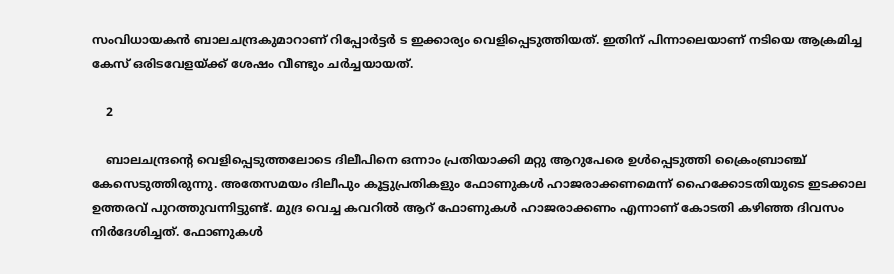സംവിധായകന്‍ ബാലചന്ദ്രകുമാറാണ് റിപ്പോര്‍ട്ടര്‍ ട ഇക്കാര്യം വെളിപ്പെടുത്തിയത്. ഇതിന് പിന്നാലെയാണ് നടിയെ ആക്രമിച്ച കേസ് ഒരിടവേളയ്ക്ക് ശേഷം വീണ്ടും ചര്‍ച്ചയായത്.

    2

    ബാലചന്ദ്രന്റെ വെളിപ്പെടുത്തലോടെ ദിലീപിനെ ഒന്നാം പ്രതിയാക്കി മറ്റു ആറുപേരെ ഉള്‍പ്പെടുത്തി ക്രൈംബ്രാഞ്ച് കേസെടുത്തിരുന്നു. അതേസമയം ദിലീപും കൂട്ടുപ്രതികളും ഫോണുകള്‍ ഹാജരാക്കണമെന്ന് ഹൈക്കോടതിയുടെ ഇടക്കാല ഉത്തരവ് പുറത്തുവന്നിട്ടുണ്ട്. മുദ്ര വെച്ച കവറില്‍ ആറ് ഫോണുകള്‍ ഹാജരാക്കണം എന്നാണ് കോടതി കഴിഞ്ഞ ദിവസം നിര്‍ദേശിച്ചത്. ഫോണുകള്‍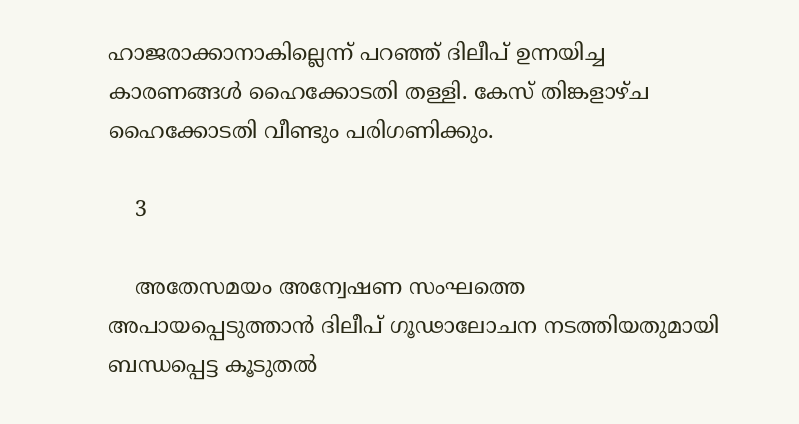ഹാജരാക്കാനാകില്ലെന്ന് പറഞ്ഞ് ദിലീപ് ഉന്നയിച്ച കാരണങ്ങള്‍ ഹൈക്കോടതി തള്ളി. കേസ് തിങ്കളാഴ്ച ഹൈക്കോടതി വീണ്ടും പരിഗണിക്കും.

    3

    അതേസമയം അന്വേഷണ സംഘത്തെ അപായപ്പെടുത്താന്‍ ദിലീപ് ഗൂഢാലോചന നടത്തിയതുമായി ബന്ധപ്പെട്ട കൂടുതല്‍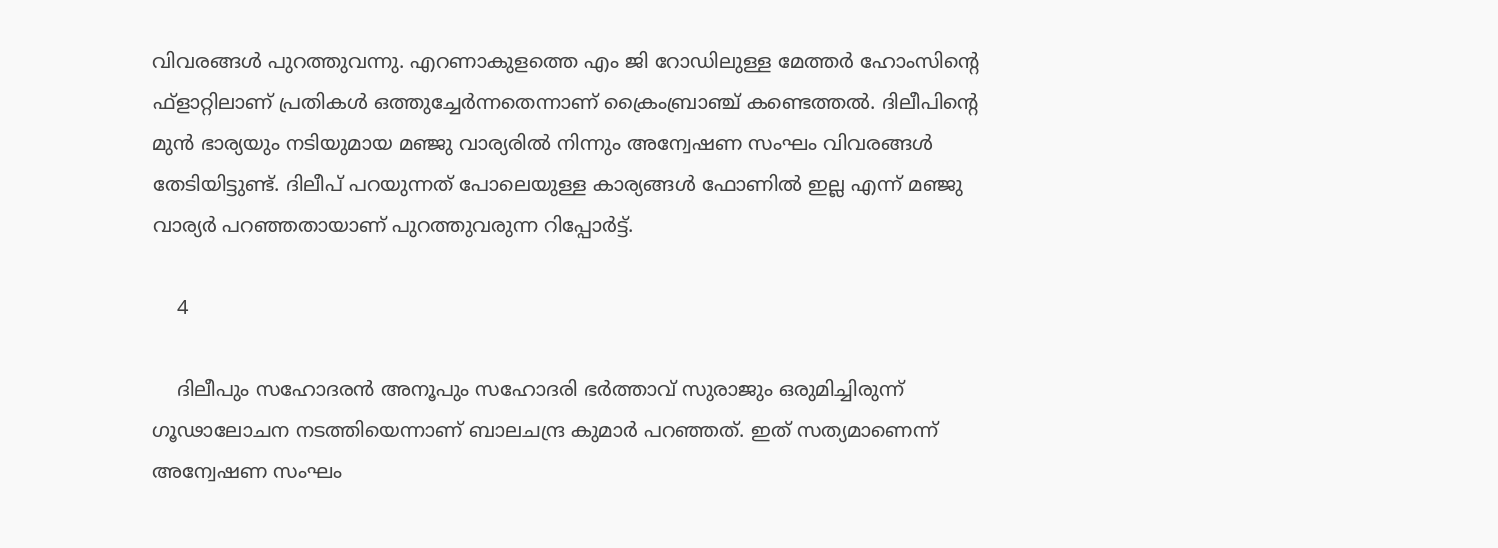വിവരങ്ങള്‍ പുറത്തുവന്നു. എറണാകുളത്തെ എം ജി റോഡിലുള്ള മേത്തര്‍ ഹോംസിന്റെ ഫ്ളാറ്റിലാണ് പ്രതികള്‍ ഒത്തുച്ചേര്‍ന്നതെന്നാണ് ക്രൈംബ്രാഞ്ച് കണ്ടെത്തല്‍. ദിലീപിന്റെ മുന്‍ ഭാര്യയും നടിയുമായ മഞ്ജു വാര്യരില്‍ നിന്നും അന്വേഷണ സംഘം വിവരങ്ങള്‍ തേടിയിട്ടുണ്ട്. ദിലീപ് പറയുന്നത് പോലെയുള്ള കാര്യങ്ങള്‍ ഫോണില്‍ ഇല്ല എന്ന് മഞ്ജു വാര്യര്‍ പറഞ്ഞതായാണ് പുറത്തുവരുന്ന റിപ്പോര്‍ട്ട്.

    4

    ദിലീപും സഹോദരന്‍ അനൂപും സഹോദരി ഭര്‍ത്താവ് സുരാജും ഒരുമിച്ചിരുന്ന് ഗൂഢാലോചന നടത്തിയെന്നാണ് ബാലചന്ദ്ര കുമാര്‍ പറഞ്ഞത്. ഇത് സത്യമാണെന്ന് അന്വേഷണ സംഘം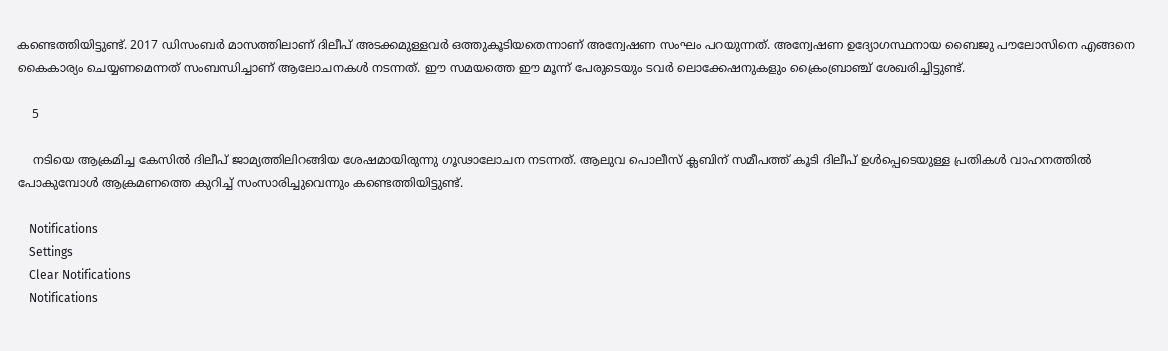കണ്ടെത്തിയിട്ടുണ്ട്. 2017 ഡിസംബര്‍ മാസത്തിലാണ് ദിലീപ് അടക്കമുള്ളവര്‍ ഒത്തുകൂടിയതെന്നാണ് അന്വേഷണ സംഘം പറയുന്നത്. അന്വേഷണ ഉദ്യോഗസ്ഥനായ ബൈജു പൗലോസിനെ എങ്ങനെ കൈകാര്യം ചെയ്യണമെന്നത് സംബന്ധിച്ചാണ് ആലോചനകള്‍ നടന്നത്. ഈ സമയത്തെ ഈ മൂന്ന് പേരുടെയും ടവര്‍ ലൊക്കേഷനുകളും ക്രൈംബ്രാഞ്ച് ശേഖരിച്ചിട്ടുണ്ട്.

    5

    നടിയെ ആക്രമിച്ച കേസില്‍ ദിലീപ് ജാമ്യത്തിലിറങ്ങിയ ശേഷമായിരുന്നു ഗൂഢാലോചന നടന്നത്. ആലുവ പൊലീസ് ക്ലബിന് സമീപത്ത് കൂടി ദിലീപ് ഉള്‍പ്പെടെയുള്ള പ്രതികള്‍ വാഹനത്തില്‍ പോകുമ്പോള്‍ ആക്രമണത്തെ കുറിച്ച് സംസാരിച്ചുവെന്നും കണ്ടെത്തിയിട്ടുണ്ട്.

    Notifications
    Settings
    Clear Notifications
    Notifications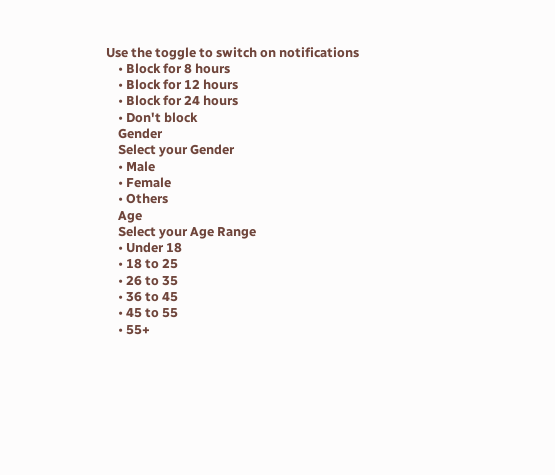Use the toggle to switch on notifications
    • Block for 8 hours
    • Block for 12 hours
    • Block for 24 hours
    • Don't block
    Gender
    Select your Gender
    • Male
    • Female
    • Others
    Age
    Select your Age Range
    • Under 18
    • 18 to 25
    • 26 to 35
    • 36 to 45
    • 45 to 55
    • 55+